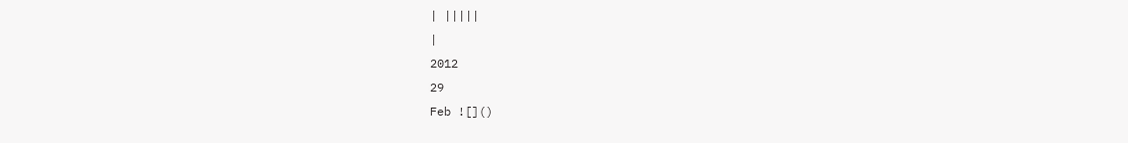| |||||
|
2012
29
Feb ![]()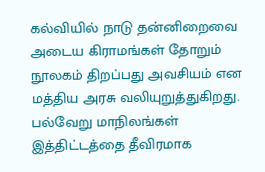கல்வியில் நாடு தன்னிறைவை அடைய கிராமங்கள் தோறும் நூலகம் திறப்பது அவசியம் என மத்திய அரசு வலியுறுத்துகிறது. பல்வேறு மாநிலங்கள் இத்திட்டத்தை தீவிரமாக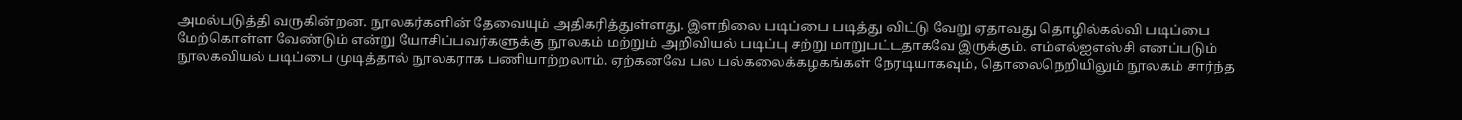அமல்படுத்தி வருகின்றன. நூலகர்களின் தேவையும் அதிகரித்துள்ளது. இளநிலை படிப்பை படித்து விட்டு வேறு ஏதாவது தொழில்கல்வி படிப்பை மேற்கொள்ள வேண்டும் என்று யோசிப்பவர்களுக்கு நூலகம் மற்றும் அறிவியல் படிப்பு சற்று மாறுபட்டதாகவே இருக்கும். எம்எல்ஐஎஸ்சி எனப்படும் நூலகவியல் படிப்பை முடித்தால் நூலகராக பணியாற்றலாம். ஏற்கனவே பல பல்கலைக்கழகங்கள் நேரடியாகவும், தொலைநெறியிலும் நூலகம் சார்ந்த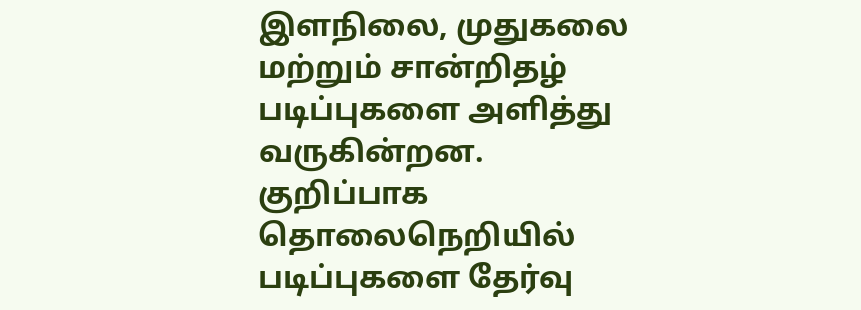இளநிலை, முதுகலை மற்றும் சான்றிதழ் படிப்புகளை அளித்து வருகின்றன. குறிப்பாக தொலைநெறியில் படிப்புகளை தேர்வு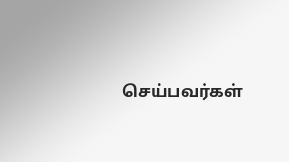செய்பவர்கள்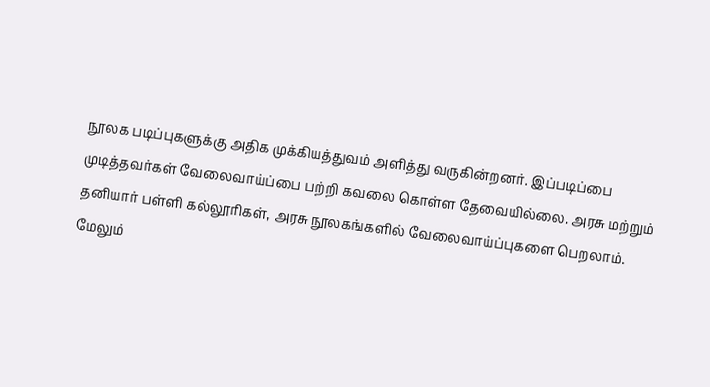நூலக படிப்புகளுக்கு அதிக முக்கியத்துவம் அளித்து வருகின்றனர். இப்படிப்பை முடித்தவர்கள் வேலைவாய்ப்பை பற்றி கவலை கொள்ள தேவையில்லை. அரசு மற்றும் தனியார் பள்ளி கல்லூரிகள், அரசு நூலகங்களில் வேலைவாய்ப்புகளை பெறலாம்.
மேலும்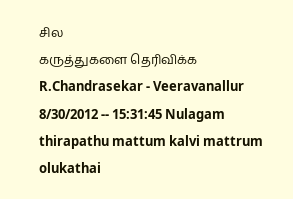சில
கருத்துகளை தெரிவிக்க
R.Chandrasekar - Veeravanallur
8/30/2012 -- 15:31:45 Nulagam thirapathu mattum kalvi mattrum olukathai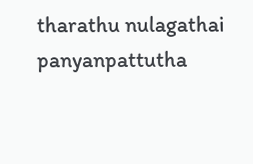tharathu nulagathai panyanpattutha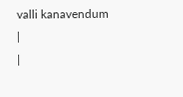valli kanavendum
|
|